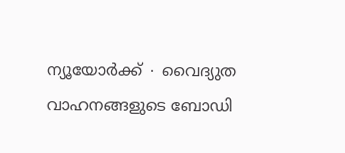ന്യൂയോർക്ക് ∙ വൈദ്യുത വാഹനങ്ങളുടെ ബോഡി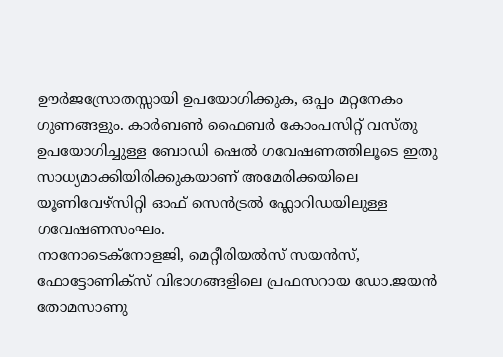ഊർജസ്രോതസ്സായി ഉപയോഗിക്കുക, ഒപ്പം മറ്റനേകം ഗുണങ്ങളും. കാർബൺ ഫൈബർ കോംപസിറ്റ് വസ്തു ഉപയോഗിച്ചുള്ള ബോഡി ഷെൽ ഗവേഷണത്തിലൂടെ ഇതു സാധ്യമാക്കിയിരിക്കുകയാണ് അമേരിക്കയിലെ യൂണിവേഴ്സിറ്റി ഓഫ് സെൻട്രൽ ഫ്ലോറിഡയിലുള്ള ഗവേഷണസംഘം.
നാനോടെക്നോളജി, മെറ്റീരിയൽസ് സയൻസ്, ഫോട്ടോണിക്സ് വിഭാഗങ്ങളിലെ പ്രഫസറായ ഡോ.ജയൻ തോമസാണു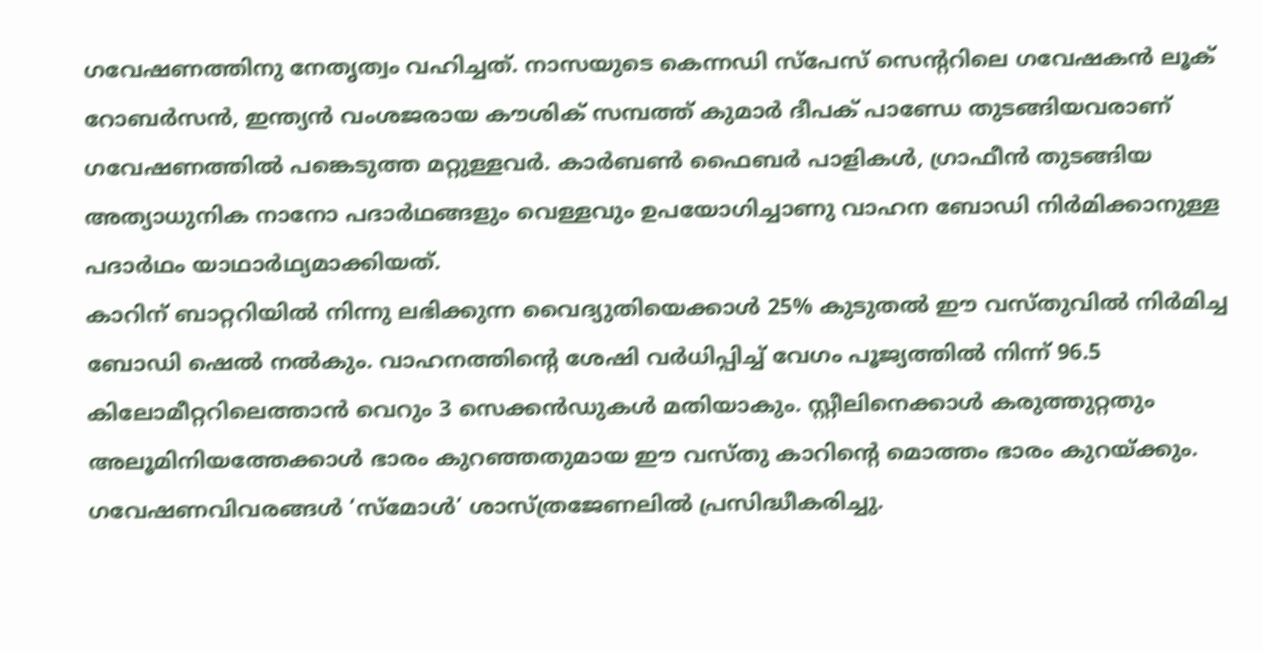ഗവേഷണത്തിനു നേതൃത്വം വഹിച്ചത്. നാസയുടെ കെന്നഡി സ്പേസ് സെന്ററിലെ ഗവേഷകൻ ലൂക് റോബർസൻ, ഇന്ത്യൻ വംശജരായ കൗശിക് സമ്പത്ത് കുമാർ ദീപക് പാണ്ഡേ തുടങ്ങിയവരാണ് ഗവേഷണത്തിൽ പങ്കെടുത്ത മറ്റുള്ളവർ. കാർബൺ ഫൈബർ പാളികൾ, ഗ്രാഫീൻ തുടങ്ങിയ അത്യാധുനിക നാനോ പദാർഥങ്ങളും വെള്ളവും ഉപയോഗിച്ചാണു വാഹന ബോഡി നിർമിക്കാനുള്ള പദാർഥം യാഥാർഥ്യമാക്കിയത്.
കാറിന് ബാറ്ററിയിൽ നിന്നു ലഭിക്കുന്ന വൈദ്യുതിയെക്കാൾ 25% കുടുതൽ ഈ വസ്തുവിൽ നിർമിച്ച ബോഡി ഷെൽ നൽകും. വാഹനത്തിന്റെ ശേഷി വർധിപ്പിച്ച് വേഗം പൂജ്യത്തിൽ നിന്ന് 96.5 കിലോമീറ്ററിലെത്താൻ വെറും 3 സെക്കൻഡുകൾ മതിയാകും. സ്റ്റീലിനെക്കാൾ കരുത്തുറ്റതും അലൂമിനിയത്തേക്കാൾ ഭാരം കുറഞ്ഞതുമായ ഈ വസ്തു കാറിന്റെ മൊത്തം ഭാരം കുറയ്ക്കും. ഗവേഷണവിവരങ്ങൾ ‘സ്മോൾ’ ശാസ്ത്രജേണലിൽ പ്രസിദ്ധീകരിച്ചു.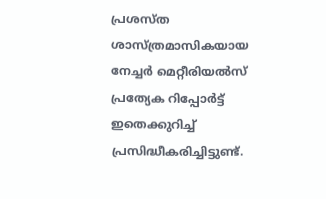പ്രശസ്ത ശാസ്ത്രമാസികയായ നേച്ചർ മെറ്റീരിയൽസ് പ്രത്യേക റിപ്പോർട്ട് ഇതെക്കുറിച്ച് പ്രസിദ്ധീകരിച്ചിട്ടുണ്ട്.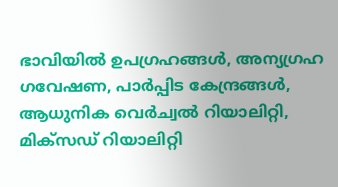ഭാവിയിൽ ഉപഗ്രഹങ്ങൾ, അന്യഗ്രഹ ഗവേഷണ, പാർപ്പിട കേന്ദ്രങ്ങൾ, ആധുനിക വെർച്വൽ റിയാലിറ്റി, മിക്സഡ് റിയാലിറ്റി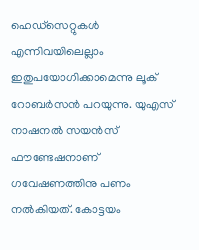ഹെഡ്സെറ്റുകൾ എന്നിവയിലെല്ലാം ഇതുപയോഗിക്കാമെന്നു ലൂക് റോബർസൻ പറയുന്നു. യുഎസ് നാഷനൽ സയൻസ് ഫൗണ്ടേഷനാണ് ഗവേഷണത്തിനു പണം നൽകിയത്. കോട്ടയം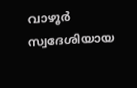വാഴൂർ സ്വദേശിയായ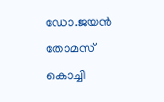ഡോ.ജയൻ തോമസ് കൊച്ചി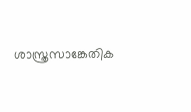ശാസ്ത്രസാങ്കേതിക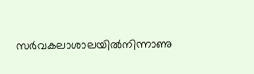സർവകലാശാലയിൽനിന്നാണു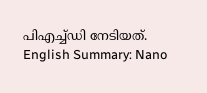പിഎച്ച്ഡി നേടിയത്.
English Summary: Nano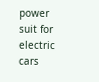power suit for electric cars